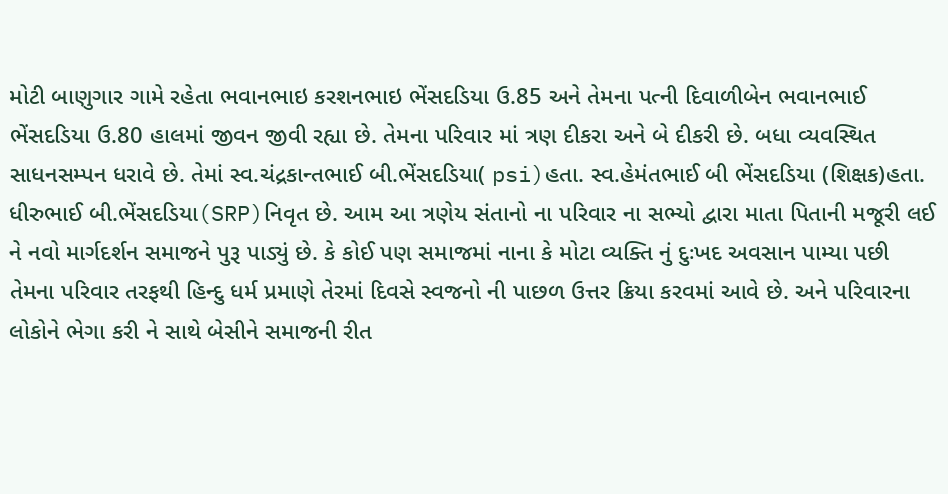મોટી બાણુગાર ગામે રહેતા ભવાનભાઇ કરશનભાઇ ભેંસદડિયા ઉ.85 અને તેમના પત્ની દિવાળીબેન ભવાનભાઈ ભેંસદડિયા ઉ.80 હાલમાં જીવન જીવી રહ્યા છે. તેમના પરિવાર માં ત્રણ દીકરા અને બે દીકરી છે. બધા વ્યવસ્થિત સાધનસમ્પન ધરાવે છે. તેમાં સ્વ.ચંદ્રકાન્તભાઈ બી.ભેંસદડિયા( psi)હતા. સ્વ.હેમંતભાઈ બી ભેંસદડિયા (શિક્ષક)હતા. ધીરુભાઈ બી.ભેંસદડિયા(SRP)નિવૃત છે. આમ આ ત્રણેય સંતાનો ના પરિવાર ના સભ્યો દ્વારા માતા પિતાની મજૂરી લઈ ને નવો માર્ગદર્શન સમાજને પુરૂ પાડ્યું છે. કે કોઈ પણ સમાજમાં નાના કે મોટા વ્યક્તિ નું દુઃખદ અવસાન પામ્યા પછી તેમના પરિવાર તરફથી હિન્દુ ધર્મ પ્રમાણે તેરમાં દિવસે સ્વજનો ની પાછળ ઉત્તર ક્રિયા કરવમાં આવે છે. અને પરિવારના લોકોને ભેગા કરી ને સાથે બેસીને સમાજની રીત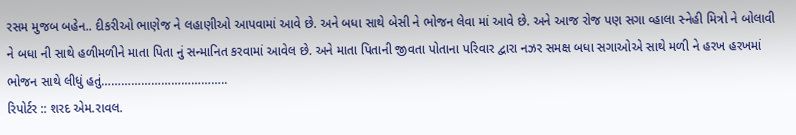રસમ મુજબ બહેન.. દીકરીઓ ભાણેજ ને લહાણીઓ આપવામાં આવે છે. અને બધા સાથે બેસી ને ભોજન લેવા માં આવે છે. અને આજ રોજ પણ સગા વ્હાલા સ્નેહી મિત્રો ને બોલાવી ને બધા ની સાથે હળીમળીને માતા પિતા નું સન્માનિત કરવામાં આવેલ છે. અને માતા પિતાની જીવતા પોતાના પરિવાર દ્વારા નઝર સમક્ષ બધા સગાઓએ સાથે મળી ને હરખ હરખમાં ભોજન સાથે લીધું હતું………………………………..
રિપોર્ટર :: શરદ એમ.રાવલ.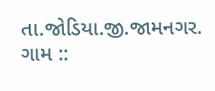તા.જોડિયા.જી.જામનગર.
ગામ ::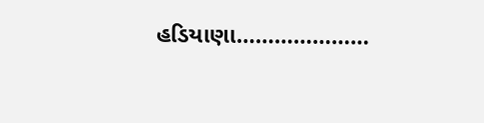હડિયાણા…………………